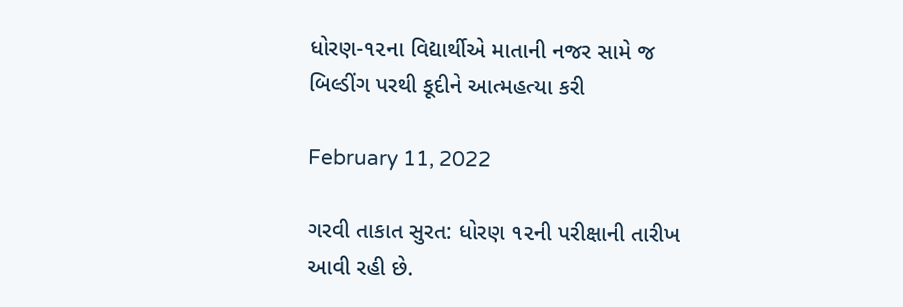ધોરણ-૧૨ના વિદ્યાર્થીએ માતાની નજર સામે જ બિલ્ડીંગ પરથી કૂદીને આત્મહત્યા કરી

February 11, 2022

ગરવી તાકાત સુરત: ધોરણ ૧૨ની પરીક્ષાની તારીખ આવી રહી છે.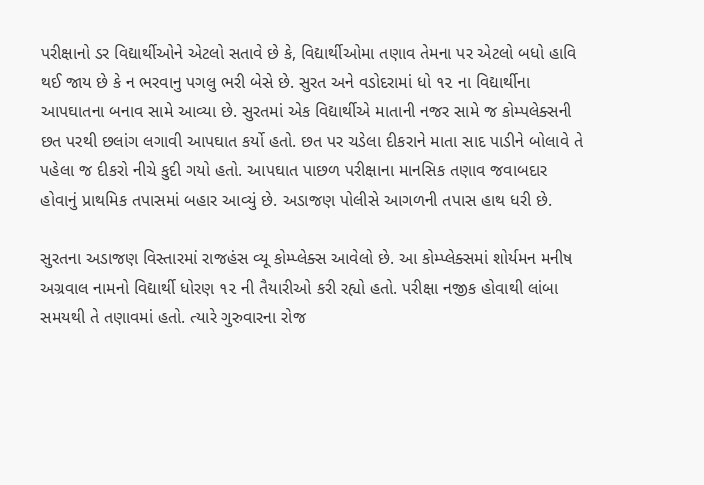પરીક્ષાનો ડર વિદ્યાર્થીઓને એટલો સતાવે છે કે, વિદ્યાર્થીઓમા તણાવ તેમના પર એટલો બધો હાવિ થઈ જાય છે કે ન ભરવાનુ પગલુ ભરી બેસે છે. સુરત અને વડોદરામાં ધો ૧૨ ના વિદ્યાર્થીના આપઘાતના બનાવ સામે આવ્યા છે. સુરતમાં એક વિદ્યાર્થીએ માતાની નજર સામે જ કોમ્પલેક્સની છત પરથી છલાંગ લગાવી આપઘાત કર્યો હતો. છત પર ચડેલા દીકરાને માતા સાદ પાડીને બોલાવે તે પહેલા જ દીકરો નીચે કુદી ગયો હતો. આપઘાત પાછળ પરીક્ષાના માનસિક તણાવ જવાબદાર હોવાનું પ્રાથમિક તપાસમાં બહાર આવ્યું છે. અડાજણ પોલીસે આગળની તપાસ હાથ ધરી છે.

સુરતના અડાજણ વિસ્તારમાં રાજહંસ વ્યૂ કોમ્પ્લેક્સ આવેલો છે. આ કોમ્પ્લેક્સમાં શોર્યમન મનીષ અગ્રવાલ નામનો વિદ્યાર્થી ધોરણ ૧૨ ની તૈયારીઓ કરી રહ્યો હતો. પરીક્ષા નજીક હોવાથી લાંબા સમયથી તે તણાવમાં હતો. ત્યારે ગુરુવારના રોજ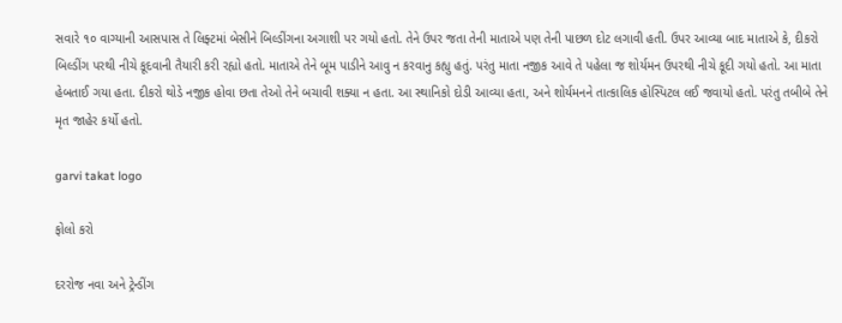સવારે ૧૦ વાગ્યાની આસપાસ તે લિફ્ટમાં બેસીને બિલ્ડીંગના અગાશી પર ગયો હતો. તેને ઉપર જતા તેની માતાએ પણ તેની પાછળ દોટ લગાવી હતી. ઉપર આવ્યા બાદ માતાએ કે, દીકરો બિલ્ડીંગ પરથી નીચે કૂદવાની તૈયારી કરી રહ્યો હતો. માતાએ તેને બૂમ પાડીને આવુ ન કરવાનુ કહ્યુ હતું. પરંતુ માતા નજીક આવે તે પહેલા જ શોર્યમન ઉપરથી નીચે કૂદી ગયો હતો. આ માતા હેબતાઈ ગયા હતા. દીકરો થોડે નજીક હોવા છતા તેઓ તેને બચાવી શક્યા ન હતા. આ સ્થાનિકો દોડી આવ્યા હતા, અને શોર્યમનને તાત્કાલિક હોસ્પિટલ લઈ જવાયો હતો. પરંતુ તબીબે તેને મૃત જાહેર કર્યો હતો.

garvi takat logo

ફોલો કરો

દરરોજ નવા અને ટ્રેન્ડીંગ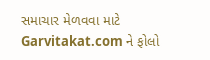સમાચાર મેળવવા માટે Garvitakat.com ને ફોલો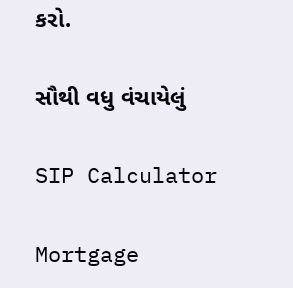કરો.

સૌથી વધુ વંચાયેલું

SIP Calculator

Mortgage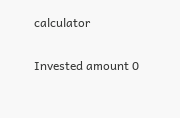calculator

Invested amount 0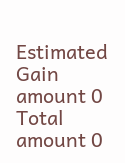Estimated Gain amount 0
Total amount 0